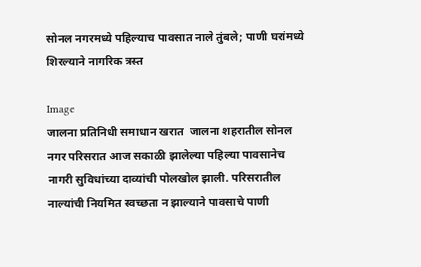सोनल नगरमध्ये पहिल्याच पावसात नाले तुंबले; पाणी घरांमध्ये शिरल्याने नागरिक त्रस्त

Image
जालना प्रतिनिधी समाधान खरात  जालना शहरातील सोनल नगर परिसरात आज सकाळी झालेल्या पहिल्या पावसानेच नागरी सुविधांच्या दाव्यांची पोलखोल झाली. परिसरातील नाल्यांची नियमित स्वच्छता न झाल्याने पावसाचे पाणी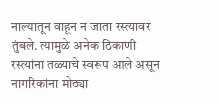नाल्यातून वाहून न जाता रस्त्यावर तुंबले. त्यामुळे अनेक ठिकाणी रस्त्यांना तळ्याचे स्वरूप आले असून नागरिकांना मोठ्या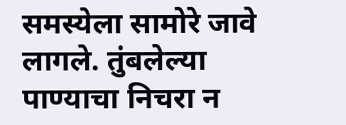समस्येला सामोरे जावे लागले. तुंबलेल्या पाण्याचा निचरा न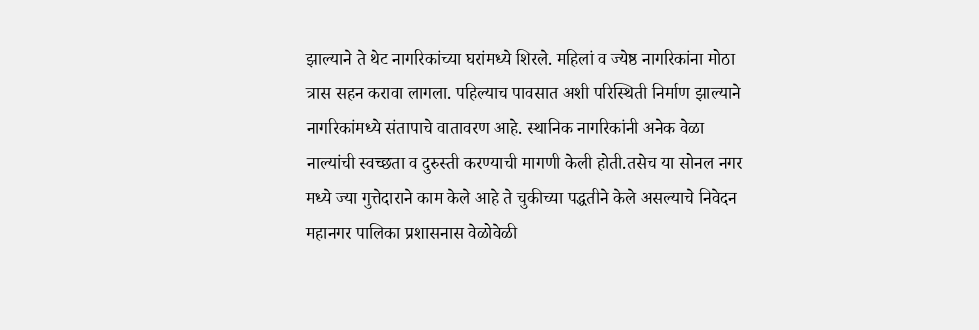झाल्याने ते थेट नागरिकांच्या घरांमध्ये शिरले. महिलां व ज्येष्ठ नागरिकांना मोठा त्रास सहन करावा लागला. पहिल्याच पावसात अशी परिस्थिती निर्माण झाल्याने नागरिकांमध्ये संतापाचे वातावरण आहे. स्थानिक नागरिकांनी अनेक वेळा नाल्यांची स्वच्छता व दुरुस्ती करण्याची मागणी केली होती.तसेच या सोनल नगर मध्ये ज्या गुत्तेदाराने काम केले आहे ते चुकीच्या पद्धतीने केले असल्याचे निवेदन महानगर पालिका प्रशासनास वेळोवेळी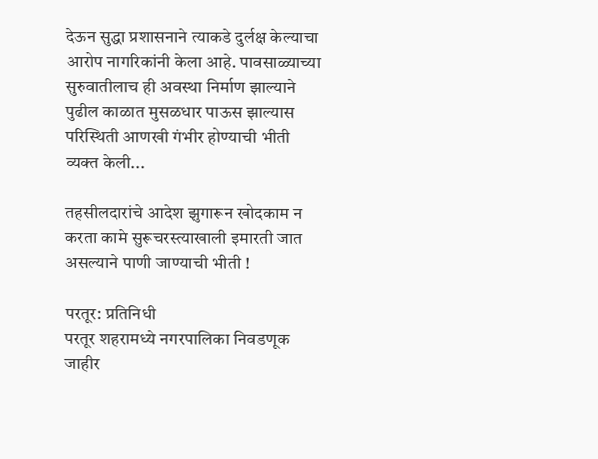देऊन सुद्धा प्रशासनाने त्याकडे दुर्लक्ष केल्याचा आरोप नागरिकांनी केला आहे. पावसाळ्याच्या सुरुवातीलाच ही अवस्था निर्माण झाल्याने पुढील काळात मुसळधार पाऊस झाल्यास परिस्थिती आणखी गंभीर होण्याची भीती व्यक्त केली...

तहसीलदारांचे आदेश झुगारून खोदकाम न करता कामे सुरूचरस्त्याखाली इमारती जात असल्याने पाणी जाण्याची भीती !

परतूर: प्रतिनिधी
परतूर शहरामध्ये नगरपालिका निवडणूक जाहीर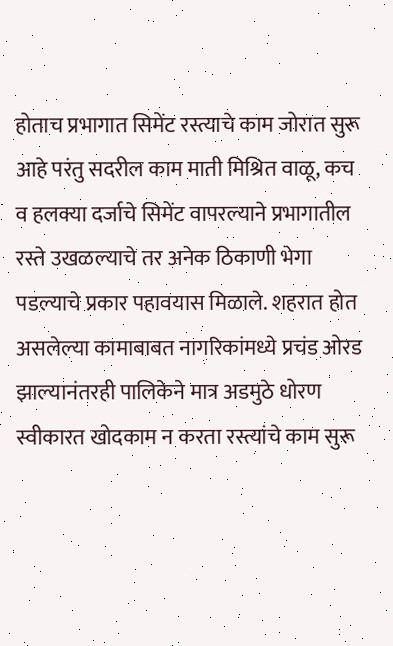होताच प्रभागात सिमेंट रस्त्याचे काम जोरात सुरू आहे परंतु सदरील काम माती मिश्रित वाळू, कच व हलक्या दर्जाचे सिमेंट वापरल्याने प्रभागातील रस्ते उखळल्याचे तर अनेक ठिकाणी भेगा पडल्याचे प्रकार पहावयास मिळाले. शहरात होत असलेल्या कामाबाबत नागरिकांमध्ये प्रचंड ओरड झाल्यानंतरही पालिकेने मात्र अडमुठे धोरण स्वीकारत खोदकाम न करता रस्त्यांचे काम सुरू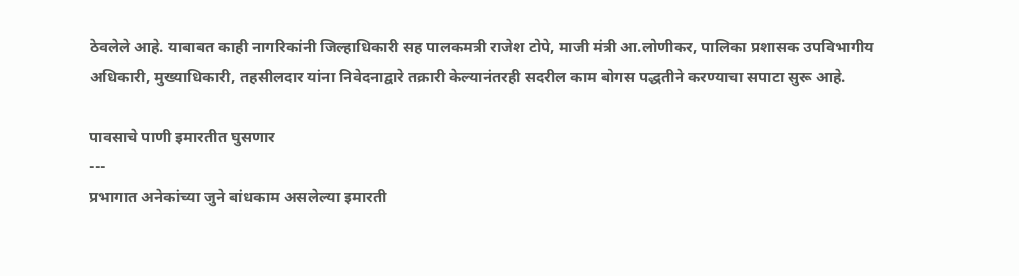ठेवलेले आहे. याबाबत काही नागरिकांनी जिल्हाधिकारी सह पालकमत्री राजेश टोपे, माजी मंत्री आ.लोणीकर, पालिका प्रशासक उपविभागीय अधिकारी, मुख्याधिकारी, तहसीलदार यांना निवेदनाद्वारे तक्रारी केल्यानंतरही सदरील काम बोगस पद्धतीने करण्याचा सपाटा सुरू आहे.

पावसाचे पाणी इमारतीत घुसणार
---
प्रभागात अनेकांच्या जुने बांधकाम असलेल्या इमारती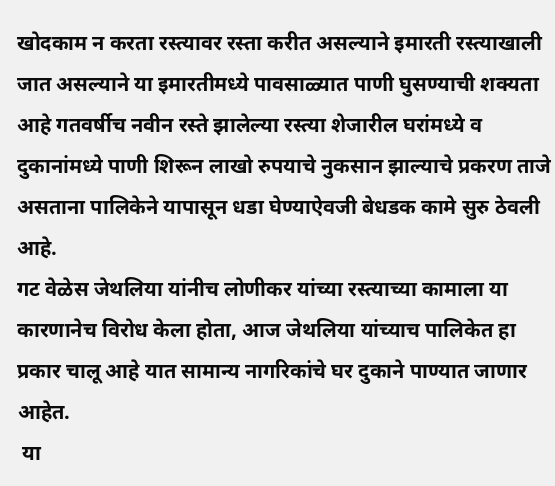खोदकाम न करता रस्त्यावर रस्ता करीत असल्याने इमारती रस्त्याखाली जात असल्याने या इमारतीमध्ये पावसाळ्यात पाणी घुसण्याची शक्यता आहे गतवर्षीच नवीन रस्ते झालेल्या रस्त्या शेजारील घरांमध्ये व दुकानांमध्ये पाणी शिरून लाखो रुपयाचे नुकसान झाल्याचे प्रकरण ताजे असताना पालिकेने यापासून धडा घेण्याऐवजी बेधडक कामे सुरु ठेवली आहे.
गट वेळेस जेथलिया यांनीच लोणीकर यांच्या रस्त्याच्या कामाला या कारणानेच विरोध केला होता, आज जेथलिया यांच्याच पालिकेत हा प्रकार चालू आहे यात सामान्य नागरिकांचे घर दुकाने पाण्यात जाणार आहेत.
 या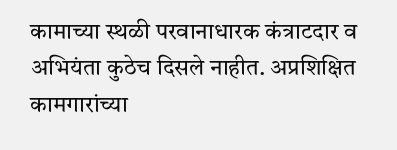कामाच्या स्थळी परवानाधारक कंत्राटदार व अभियंता कुठेच दिसले नाहीत. अप्रशिक्षित कामगारांच्या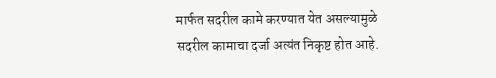मार्फत सदरील कामे करण्यात येत असल्यामुळे सदरील कामाचा दर्जा अत्यंत निकृष्ट होत आहे.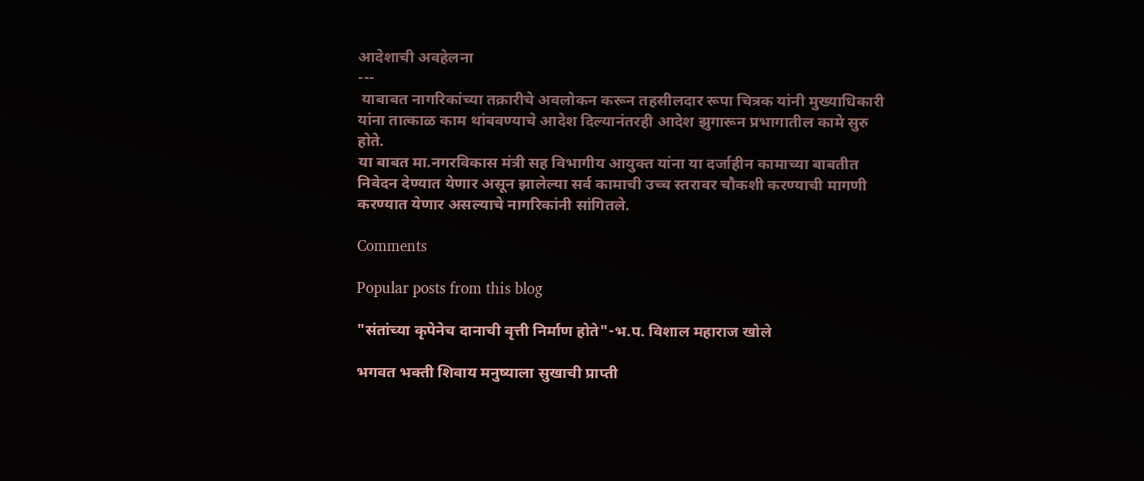आदेशाची अवहेलना
---
 याबाबत नागरिकांच्या तक्रारीचे अवलोकन करून तहसीलदार रूपा चित्रक यांनी मुख्याधिकारी यांना तात्काळ काम थांबवण्याचे आदेश दिल्यानंतरही आदेश झुगारून प्रभागातील कामे सुरु होते.
या बाबत मा.नगरविकास मंत्री सह विभागीय आयुक्त यांना या दर्जाहीन कामाच्या बाबतीत निवेदन देण्यात येणार असून झालेल्या सर्व कामाची उच्च स्तरावर चौकशी करण्याची मागणी करण्यात येणार असल्याचे नागरिकांनी सांगितले.

Comments

Popular posts from this blog

"संतांच्या कृपेनेच दानाची वृत्ती निर्माण होते"-भ.प. विशाल महाराज खोले

भगवत भक्ती शिवाय मनुष्याला सुखाची प्राप्ती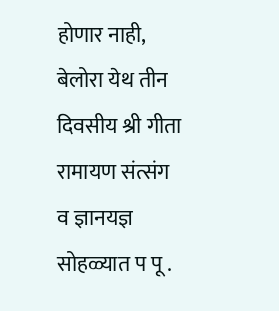होणार नाही, बेलोरा येथ तीन दिवसीय श्री गीता रामायण संत्संग व ज्ञानयज्ञ सोहळ्यात प पू .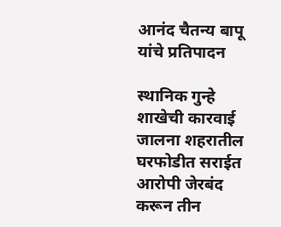आनंद चैतन्य बापू यांचे प्रतिपादन

स्थानिक गुन्हे शाखेची कारवाई जालना शहरातील घरफोडीत सराईत आरोपी जेरबंद करून तीन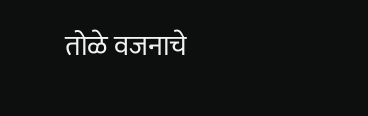तोळे वजनाचे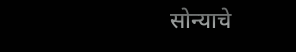सोन्याचे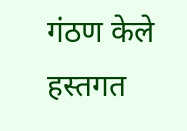गंठण केले हस्तगत